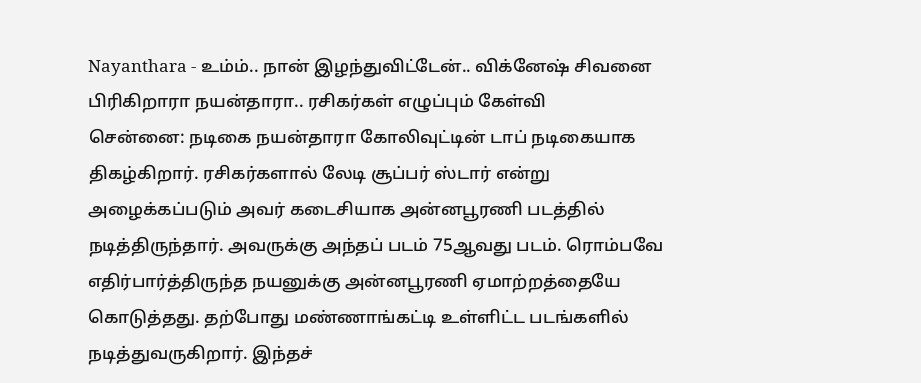Nayanthara - உம்ம்.. நான் இழந்துவிட்டேன்.. விக்னேஷ் சிவனை பிரிகிறாரா நயன்தாரா.. ரசிகர்கள் எழுப்பும் கேள்வி
சென்னை: நடிகை நயன்தாரா கோலிவுட்டின் டாப் நடிகையாக திகழ்கிறார். ரசிகர்களால் லேடி சூப்பர் ஸ்டார் என்று அழைக்கப்படும் அவர் கடைசியாக அன்னபூரணி படத்தில் நடித்திருந்தார். அவருக்கு அந்தப் படம் 75ஆவது படம். ரொம்பவே எதிர்பார்த்திருந்த நயனுக்கு அன்னபூரணி ஏமாற்றத்தையே கொடுத்தது. தற்போது மண்ணாங்கட்டி உள்ளிட்ட படங்களில் நடித்துவருகிறார். இந்தச்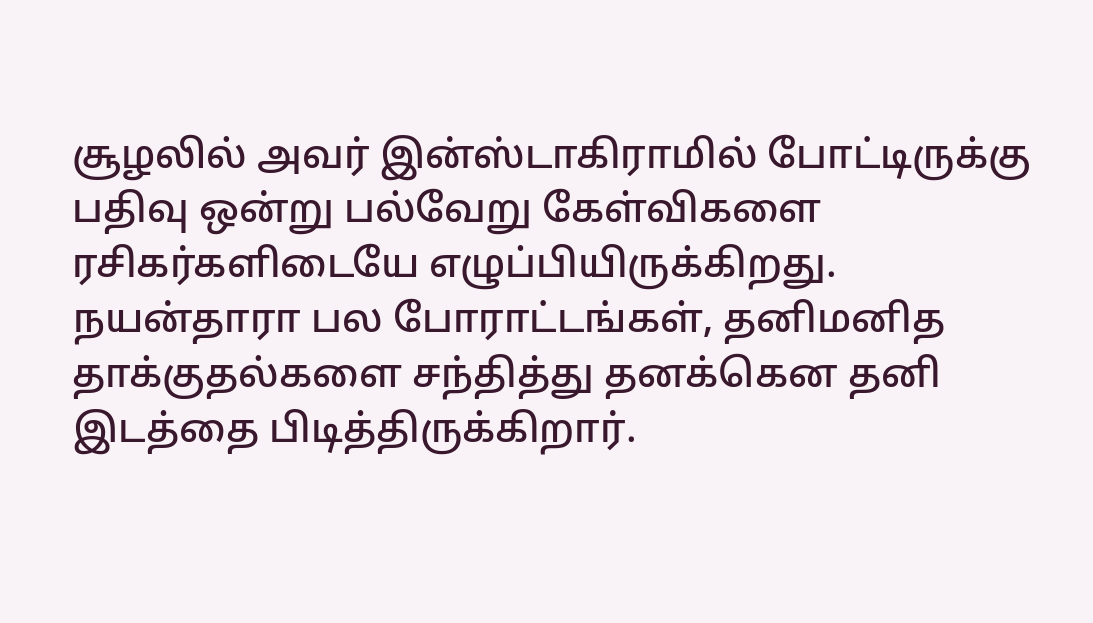சூழலில் அவர் இன்ஸ்டாகிராமில் போட்டிருக்கு பதிவு ஒன்று பல்வேறு கேள்விகளை ரசிகர்களிடையே எழுப்பியிருக்கிறது.
நயன்தாரா பல போராட்டங்கள், தனிமனித தாக்குதல்களை சந்தித்து தனக்கென தனி இடத்தை பிடித்திருக்கிறார்.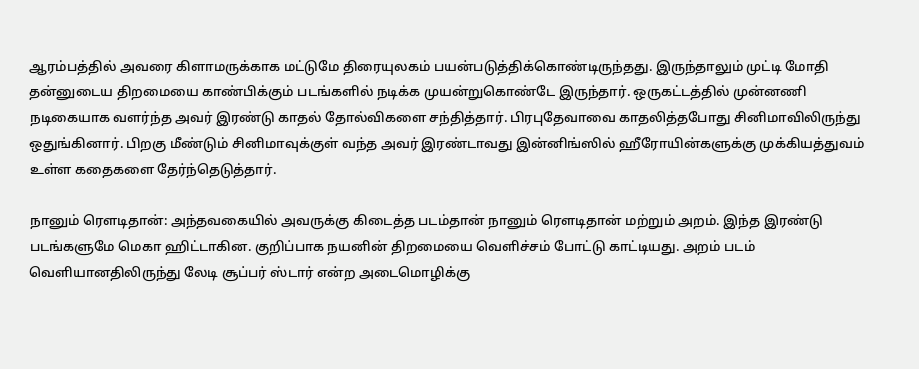ஆரம்பத்தில் அவரை கிளாமருக்காக மட்டுமே திரையுலகம் பயன்படுத்திக்கொண்டிருந்தது. இருந்தாலும் முட்டி மோதி தன்னுடைய திறமையை காண்பிக்கும் படங்களில் நடிக்க முயன்றுகொண்டே இருந்தார். ஒருகட்டத்தில் முன்னணி நடிகையாக வளர்ந்த அவர் இரண்டு காதல் தோல்விகளை சந்தித்தார். பிரபுதேவாவை காதலித்தபோது சினிமாவிலிருந்து ஒதுங்கினார். பிறகு மீண்டும் சினிமாவுக்குள் வந்த அவர் இரண்டாவது இன்னிங்ஸில் ஹீரோயின்களுக்கு முக்கியத்துவம் உள்ள கதைகளை தேர்ந்தெடுத்தார்.

நானும் ரௌடிதான்: அந்தவகையில் அவருக்கு கிடைத்த படம்தான் நானும் ரௌடிதான் மற்றும் அறம். இந்த இரண்டு படங்களுமே மெகா ஹிட்டாகின. குறிப்பாக நயனின் திறமையை வெளிச்சம் போட்டு காட்டியது. அறம் படம் வெளியானதிலிருந்து லேடி சூப்பர் ஸ்டார் என்ற அடைமொழிக்கு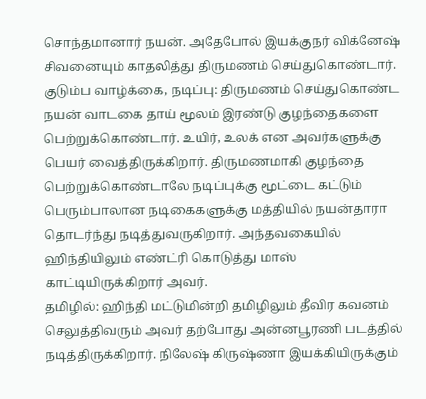சொந்தமானார் நயன். அதேபோல் இயக்குநர் விக்னேஷ் சிவனையும் காதலித்து திருமணம் செய்துகொண்டார்.
குடும்ப வாழ்க்கை, நடிப்பு: திருமணம் செய்துகொண்ட நயன் வாடகை தாய் மூலம் இரண்டு குழந்தைகளை பெற்றுக்கொண்டார். உயிர், உலக் என அவர்களுக்கு பெயர் வைத்திருக்கிறார். திருமணமாகி குழந்தை பெற்றுக்கொண்டாலே நடிப்புக்கு மூட்டை கட்டும் பெரும்பாலான நடிகைகளுக்கு மத்தியில் நயன்தாரா தொடர்ந்து நடித்துவருகிறார். அந்தவகையில் ஹிந்தியிலும் எண்ட்ரி கொடுத்து மாஸ் காட்டியிருக்கிறார் அவர்.
தமிழில்: ஹிந்தி மட்டுமின்றி தமிழிலும் தீவிர கவனம் செலுத்திவரும் அவர் தற்போது அன்னபூரணி படத்தில் நடித்திருக்கிறார். நிலேஷ் கிருஷ்ணா இயக்கியிருக்கும்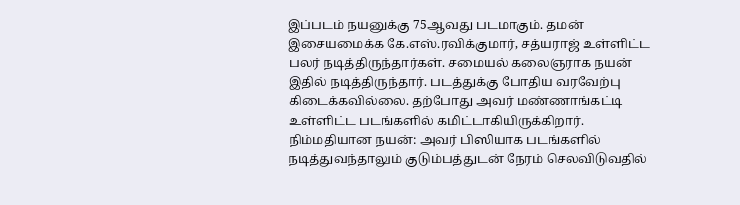இப்படம் நயனுக்கு 75ஆவது படமாகும். தமன் இசையமைக்க கே.எஸ்.ரவிக்குமார், சத்யராஜ் உள்ளிட்ட பலர் நடித்திருந்தார்கள். சமையல் கலைஞராக நயன் இதில் நடித்திருந்தார். படத்துக்கு போதிய வரவேற்பு கிடைக்கவில்லை. தற்போது அவர் மண்ணாங்கட்டி உள்ளிட்ட படங்களில் கமிட்டாகியிருக்கிறார்.
நிம்மதியான நயன்: அவர் பிஸியாக படங்களில் நடித்துவந்தாலும் குடும்பத்துடன் நேரம் செலவிடுவதில்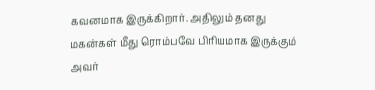கவனமாக இருக்கிறார். அதிலும் தனது மகன்கள் மீது ரொம்பவே பிரியமாக இருக்கும் அவர்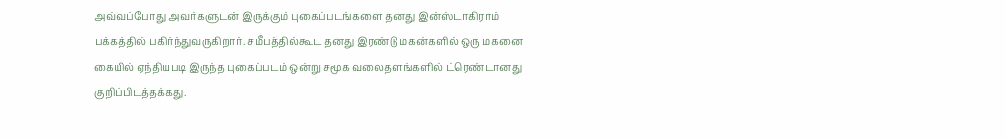அவ்வப்போது அவர்களுடன் இருக்கும் புகைப்படங்களை தனது இன்ஸ்டாகிராம் பக்கத்தில் பகிர்ந்துவருகிறார். சமீபத்தில்கூட தனது இரண்டு மகன்களில் ஒரு மகனை கையில் ஏந்தியபடி இருந்த புகைப்படம் ஒன்று சமூக வலைதளங்களில் ட்ரெண்டானது குறிப்பிடத்தக்கது.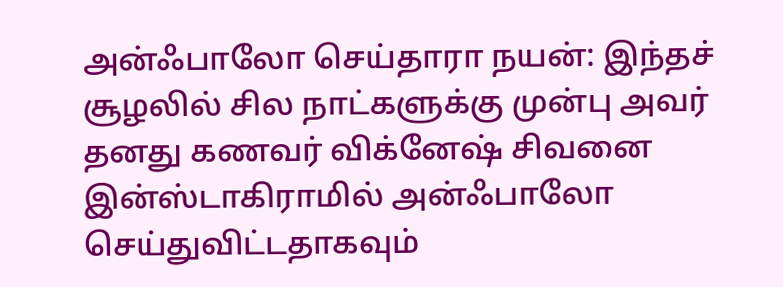அன்ஃபாலோ செய்தாரா நயன்: இந்தச் சூழலில் சில நாட்களுக்கு முன்பு அவர் தனது கணவர் விக்னேஷ் சிவனை இன்ஸ்டாகிராமில் அன்ஃபாலோ செய்துவிட்டதாகவும்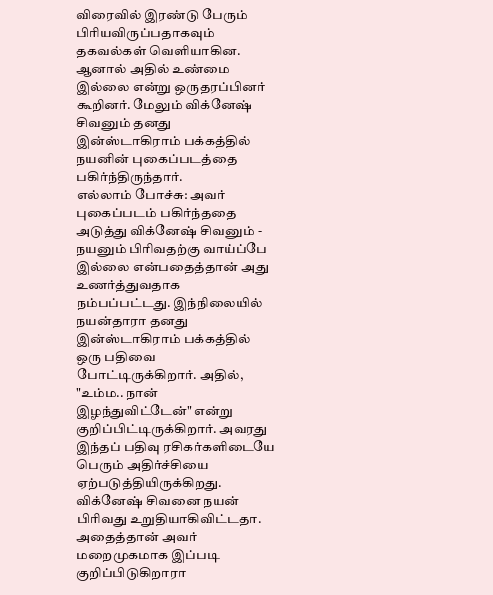விரைவில் இரண்டு பேரும் பிரியவிருப்பதாகவும் தகவல்கள் வெளியாகின. ஆனால் அதில் உண்மை இல்லை என்று ஒருதரப்பினர் கூறினர். மேலும் விக்னேஷ் சிவனும் தனது இன்ஸ்டாகிராம் பக்கத்தில் நயனின் புகைப்படத்தை பகிர்ந்திருந்தார்.
எல்லாம் போச்சு: அவர் புகைப்படம் பகிர்ந்ததை அடுத்து விக்னேஷ் சிவனும் - நயனும் பிரிவதற்கு வாய்ப்பே இல்லை என்பதைத்தான் அது உணர்த்துவதாக நம்பப்பட்டது. இந்நிலையில் நயன்தாரா தனது இன்ஸ்டாகிராம் பக்கத்தில் ஒரு பதிவை போட்டிருக்கிறார். அதில், "உம்ம.. நான் இழந்துவிட்டேன்" என்று குறிப்பிட்டிருக்கிறார். அவரது இந்தப் பதிவு ரசிகர்களிடையே பெரும் அதிர்ச்சியை ஏற்படுத்தியிருக்கிறது. விக்னேஷ் சிவனை நயன் பிரிவது உறுதியாகிவிட்டதா. அதைத்தான் அவர் மறைமுகமாக இப்படி குறிப்பிடுகிறாரா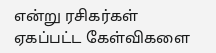என்று ரசிகர்கள் ஏகப்பட்ட கேள்விகளை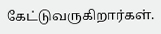கேட்டுவருகிறார்கள்.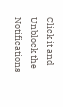Click it and Unblock the Notifications